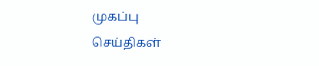முகப்பு
செய்திகள்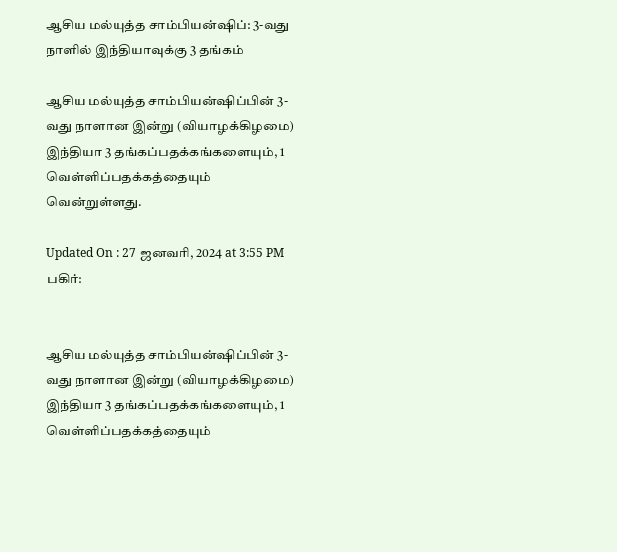ஆசிய மல்யுத்த சாம்பியன்ஷிப்: 3-வது நாளில் இந்தியாவுக்கு 3 தங்கம்

ஆசிய மல்யுத்த சாம்பியன்ஷிப்பின் 3-வது நாளான இன்று (வியாழக்கிழமை) இந்தியா 3 தங்கப்பதக்கங்களையும், 1 வெள்ளிப்பதக்கத்தையும் வென்றுள்ளது.

Updated On : 27 ஜனவரி, 2024 at 3:55 PM
பகிர்:


ஆசிய மல்யுத்த சாம்பியன்ஷிப்பின் 3-வது நாளான இன்று (வியாழக்கிழமை) இந்தியா 3 தங்கப்பதக்கங்களையும், 1 வெள்ளிப்பதக்கத்தையும்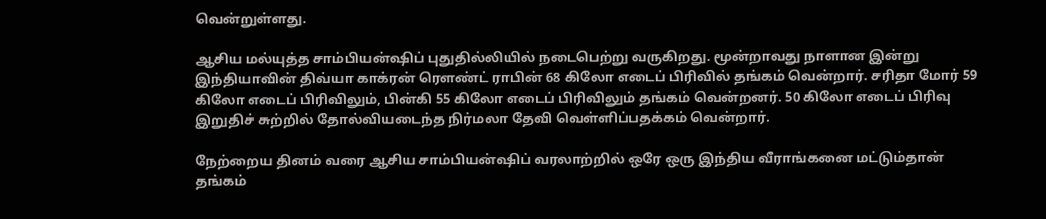வென்றுள்ளது.

ஆசிய மல்யுத்த சாம்பியன்ஷிப் புதுதில்லியில் நடைபெற்று வருகிறது. மூன்றாவது நாளான இன்று இந்தியாவின் திவ்யா காக்ரன் ரௌண்ட் ராபின் 68 கிலோ எடைப் பிரிவில் தங்கம் வென்றார். சரிதா மோர் 59 கிலோ எடைப் பிரிவிலும், பின்கி 55 கிலோ எடைப் பிரிவிலும் தங்கம் வென்றனர். 50 கிலோ எடைப் பிரிவு இறுதிச் சுற்றில் தோல்வியடைந்த நிர்மலா தேவி வெள்ளிப்பதக்கம் வென்றார்.

நேற்றைய தினம் வரை ஆசிய சாம்பியன்ஷிப் வரலாற்றில் ஒரே ஒரு இந்திய வீராங்கனை மட்டும்தான் தங்கம்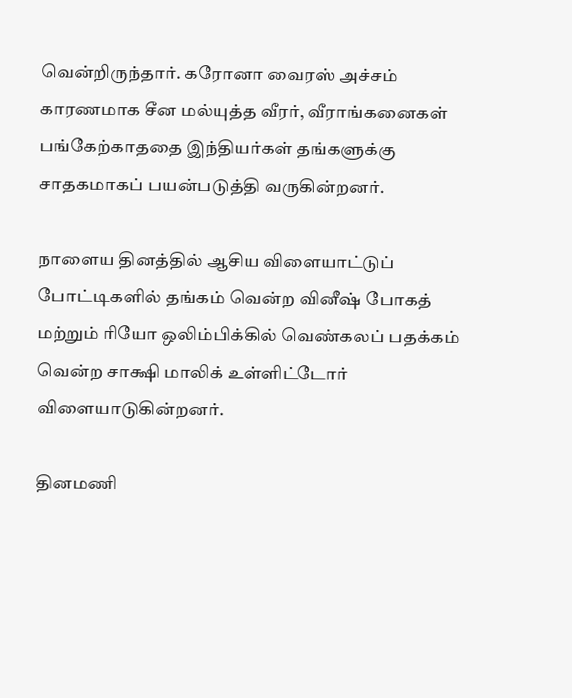வென்றிருந்தார். கரோனா வைரஸ் அச்சம் காரணமாக சீன மல்யுத்த வீரர், வீராங்கனைகள் பங்கேற்காததை இந்தியர்கள் தங்களுக்கு சாதகமாகப் பயன்படுத்தி வருகின்றனர்.

நாளைய தினத்தில் ஆசிய விளையாட்டுப் போட்டிகளில் தங்கம் வென்ற வினீஷ் போகத் மற்றும் ரியோ ஒலிம்பிக்கில் வெண்கலப் பதக்கம் வென்ற சாக்ஷி மாலிக் உள்ளிட்டோர் விளையாடுகின்றனர்.

தினமணி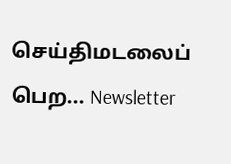செய்திமடலைப் பெற... Newsletter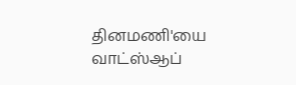தினமணி'யை வாட்ஸ்ஆப்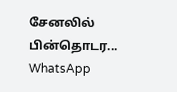சேனலில் பின்தொடர... WhatsApp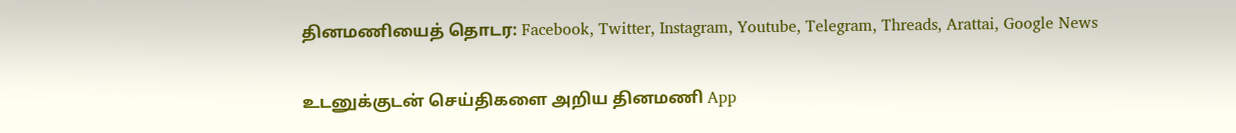தினமணியைத் தொடர: Facebook, Twitter, Instagram, Youtube, Telegram, Threads, Arattai, Google News

உடனுக்குடன் செய்திகளை அறிய தினமணி App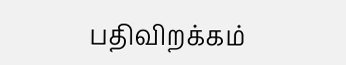பதிவிறக்கம்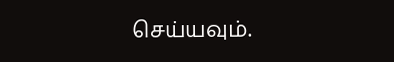செய்யவும்.